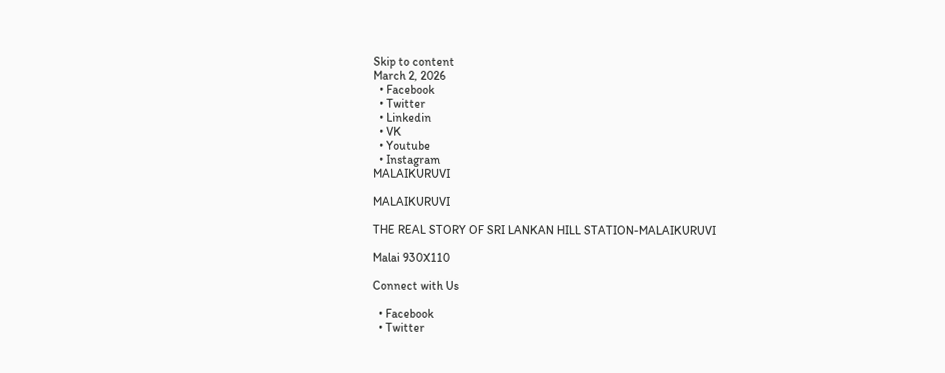Skip to content
March 2, 2026
  • Facebook
  • Twitter
  • Linkedin
  • VK
  • Youtube
  • Instagram
MALAIKURUVI

MALAIKURUVI

THE REAL STORY OF SRI LANKAN HILL STATION-MALAIKURUVI

Malai 930X110

Connect with Us

  • Facebook
  • Twitter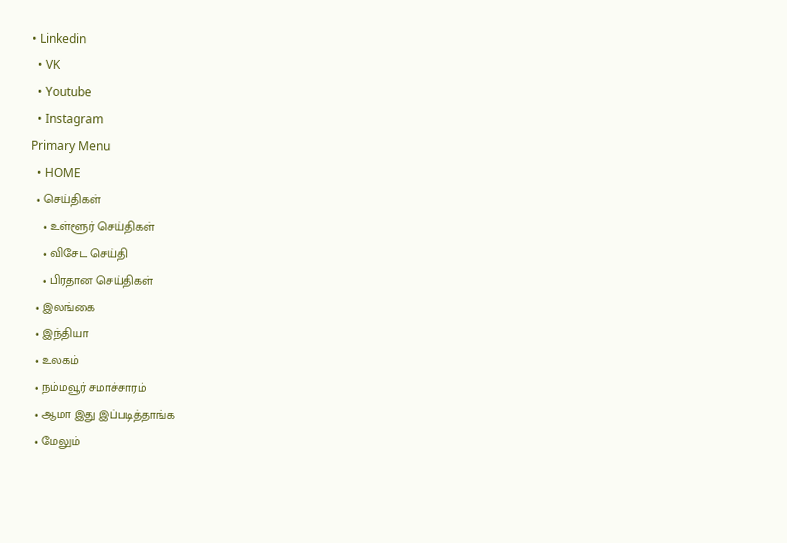• Linkedin
  • VK
  • Youtube
  • Instagram
Primary Menu
  • HOME
  • செய்திகள்
    • உள்ளூர் செய்திகள்
    • விசேட செய்தி
    • பிரதான செய்திகள்
  • இலங்கை
  • இந்தியா
  • உலகம்
  • நம்மவூர் சமாச்சாரம்
  • ஆமா இது இப்படித்தாங்க
  • மேலும்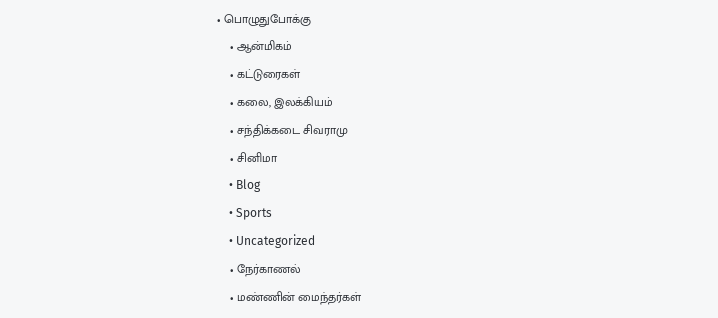• பொழுதுபோக்கு
    • ஆன்மிகம்
    • கட்டுரைகள்
    • கலை, இலக்கியம்
    • சந்திக்கடை சிவராமு
    • சினிமா
    • Blog
    • Sports
    • Uncategorized
    • நேர்காணல்
    • மண்ணின் மைந்தர்கள்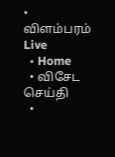• விளம்பரம்
Live
  • Home
  • விசேட செய்தி
  •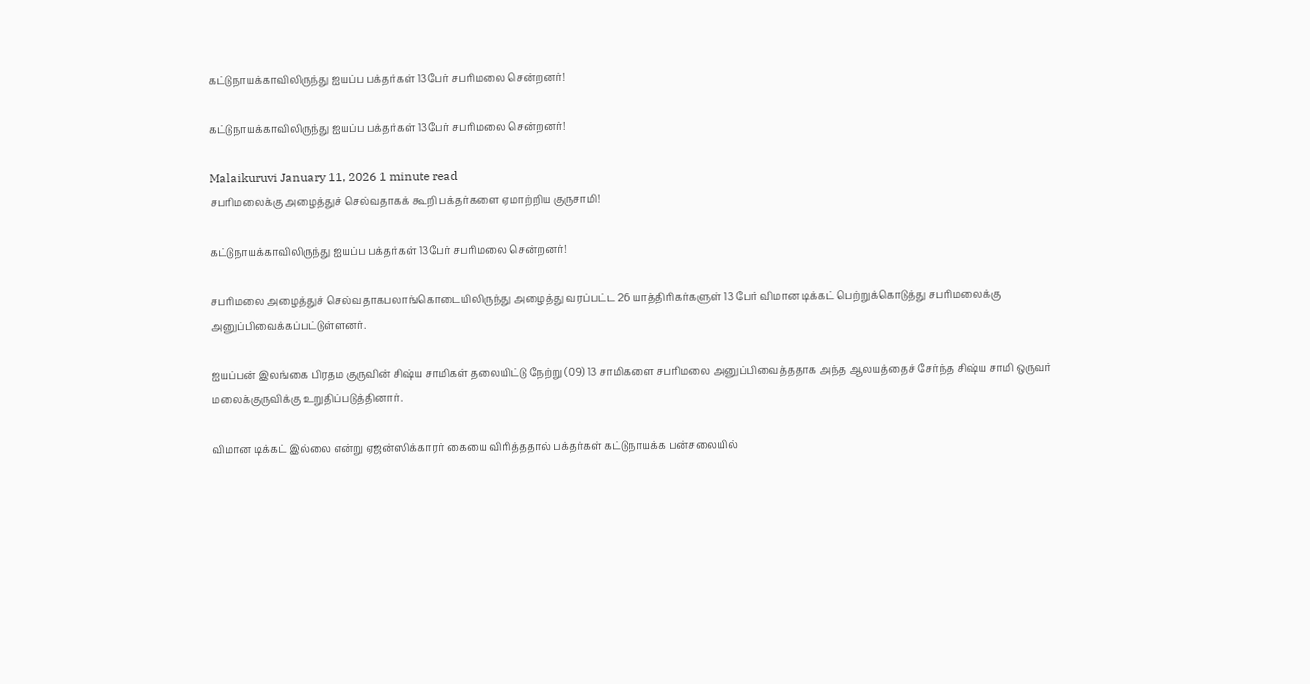கட்டுநாயக்காவிலிருந்து ஐயப்ப பக்தர்கள் 13பேர் சபரிமலை சென்றனர்!

கட்டுநாயக்காவிலிருந்து ஐயப்ப பக்தர்கள் 13பேர் சபரிமலை சென்றனர்!

Malaikuruvi January 11, 2026 1 minute read
சபரிமலைக்கு அழைத்துச் செல்வதாகக் கூறி பக்தர்களை ஏமாற்றிய குருசாமி!

கட்டுநாயக்காவிலிருந்து ஐயப்ப பக்தர்கள் 13பேர் சபரிமலை சென்றனர்!

சபரிமலை அழைத்துச் செல்வதாகபலாங்கொடையிலிருந்து அழைத்து வரப்பட்ட 26 யாத்திரிகர்களுள் 13 பேர் விமான டிக்கட் பெற்றுக்கொடுத்து சபரிமலைக்கு அனுப்பிவைக்கப்பட்டுள்ளனர்.

ஐயப்பன் இலங்கை பிரதம குருவின் சிஷ்ய சாமிகள் தலையிட்டு நேற்று (09) 13 சாமிகளை சபரிமலை அனுப்பிவைத்ததாக அந்த ஆலயத்தைச் சேர்ந்த சிஷ்ய சாமி ஒருவர் மலைக்குருவிக்கு உறுதிப்படுத்தினார்.

விமான டிக்கட் இல்லை என்று ஏஜன்ஸிக்காரர் கையை விரித்ததால் பக்தர்கள் கட்டுநாயக்க பன்சலையில்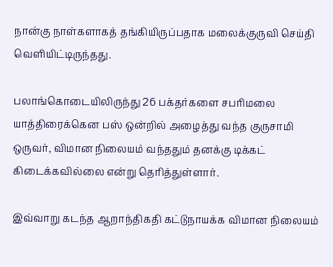நான்கு நாள்களாகத் தங்கியிருப்பதாக மலைக்குருவி செய்தி வெளியிட்டிருந்தது.

பலாங்கொடையிலிருந்து 26 பக்தர்களை சபரிமலை யாத்திரைக்கென பஸ் ஒன்றில் அழைத்து வந்த குருசாமி ஒருவர், விமான நிலையம் வந்ததும் தனக்கு டிக்கட் கிடைக்கவில்லை என்று தெரித்துள்ளார்.

இவ்வாறு கடந்த ஆறாந்திகதி கட்டுநாயக்க விமான நிலையம்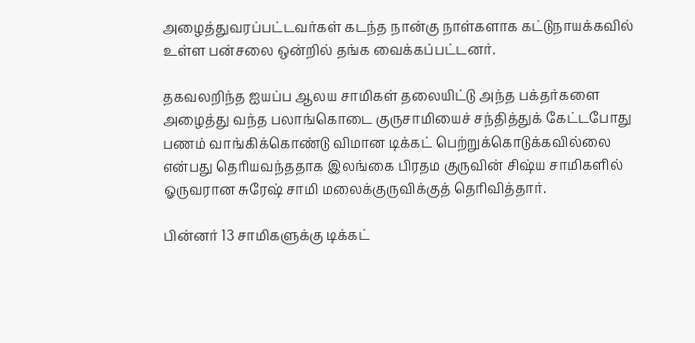அழைத்துவரப்பட்டவர்கள் கடந்த நான்கு நாள்களாக கட்டுநாயக்கவில் உள்ள பன்சலை ஒன்றில் தங்க வைக்கப்பட்டனர்.

தகவலறிந்த ஐயப்ப ஆலய சாமிகள் தலையிட்டு அந்த பக்தர்களை அழைத்து வந்த பலாங்கொடை குருசாமியைச் சந்தித்துக் கேட்டபோது பணம் வாங்கிக்கொண்டு விமான டிக்கட் பெற்றுக்கொடுக்கவில்லை என்பது தெரியவந்ததாக இலங்கை பிரதம குருவின் சிஷ்ய சாமிகளில் ஓருவரான சுரேஷ் சாமி மலைக்குருவிக்குத் தெரிவித்தார்.

பின்னர் 13 சாமிகளுக்கு டிக்கட்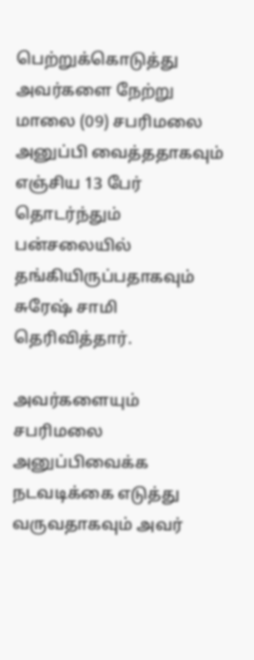பெற்றுக்கொடுத்து அவர்களை நேற்று மாலை (09) சபரிமலை அனுப்பி வைத்ததாகவும் எஞ்சிய 13 பேர் தொடர்ந்தும் பன்சலையில் தங்கியிருப்பதாகவும் சுரேஷ் சாமி தெரிவித்தார்.

அவர்களையும் சபரிமலை அனுப்பிவைக்க நடவடிக்கை எடுத்து வருவதாகவும் அவர்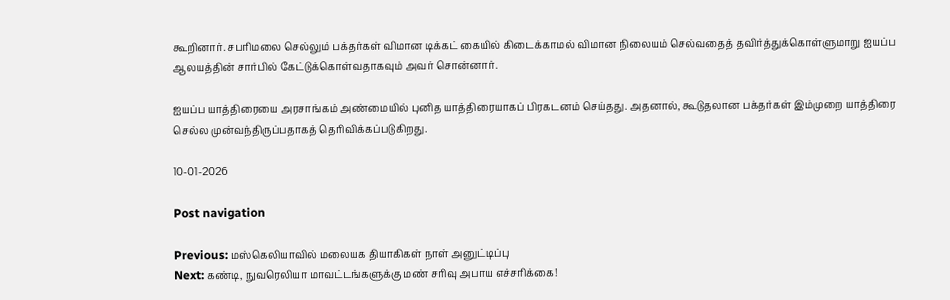கூறினார். சபரிமலை செல்லும் பக்தர்கள் விமான டிக்கட் கையில் கிடைக்காமல் விமான நிலையம் செல்வதைத் தவிர்த்துக்கொள்ளுமாறு ஐயப்ப ஆலயத்தின் சார்பில் கேட்டுக்கொள்வதாகவும் அவர் சொன்னார்.

ஐயப்ப யாத்திரையை அரசாங்கம் அண்மையில் புனித யாத்திரையாகப் பிரகடனம் செய்தது. அதனால், கூடுதலான பக்தர்கள் இம்முறை யாத்திரை செல்ல முன்வந்திருப்பதாகத் தெரிவிக்கப்படுகிறது.

10-01-2026

Post navigation

Previous: மஸ்கெலியாவில் மலையக தியாகிகள் நாள் அனுட்டிப்பு
Next: கண்டி, நுவரெலியா மாவட்டங்களுக்கு மண் சரிவு அபாய எச்சரிக்கை!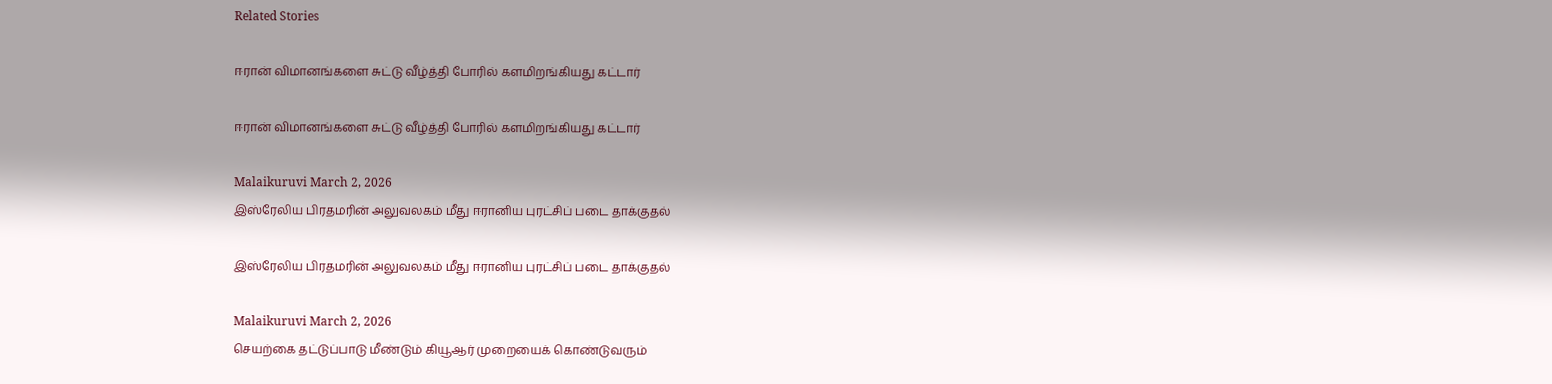Related Stories

ஈரான் விமானங்களை சுட்டு வீழ்த்தி போரில் களமிறங்கியது கட்டார்

ஈரான் விமானங்களை சுட்டு வீழ்த்தி போரில் களமிறங்கியது கட்டார்

Malaikuruvi March 2, 2026
இஸ்ரேலிய பிரதமரின் அலுவலகம் மீது ஈரானிய புரட்சிப் படை தாக்குதல்

இஸ்ரேலிய பிரதமரின் அலுவலகம் மீது ஈரானிய புரட்சிப் படை தாக்குதல்

Malaikuruvi March 2, 2026
செயற்கை தட்டுப்பாடு மீண்டும் கியூஆர் முறையைக் கொண்டுவரும்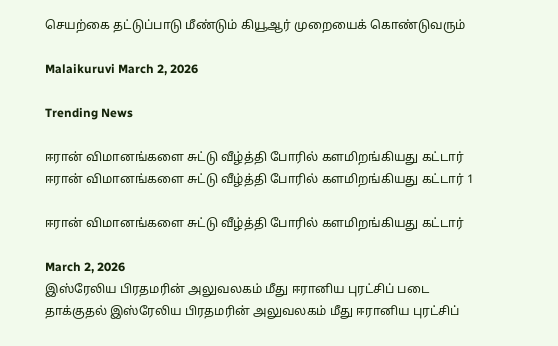செயற்கை தட்டுப்பாடு மீண்டும் கியூஆர் முறையைக் கொண்டுவரும்

Malaikuruvi March 2, 2026

Trending News

ஈரான் விமானங்களை சுட்டு வீழ்த்தி போரில் களமிறங்கியது கட்டார் ஈரான் விமானங்களை சுட்டு வீழ்த்தி போரில் களமிறங்கியது கட்டார் 1

ஈரான் விமானங்களை சுட்டு வீழ்த்தி போரில் களமிறங்கியது கட்டார்

March 2, 2026
இஸ்ரேலிய பிரதமரின் அலுவலகம் மீது ஈரானிய புரட்சிப் படை தாக்குதல் இஸ்ரேலிய பிரதமரின் அலுவலகம் மீது ஈரானிய புரட்சிப்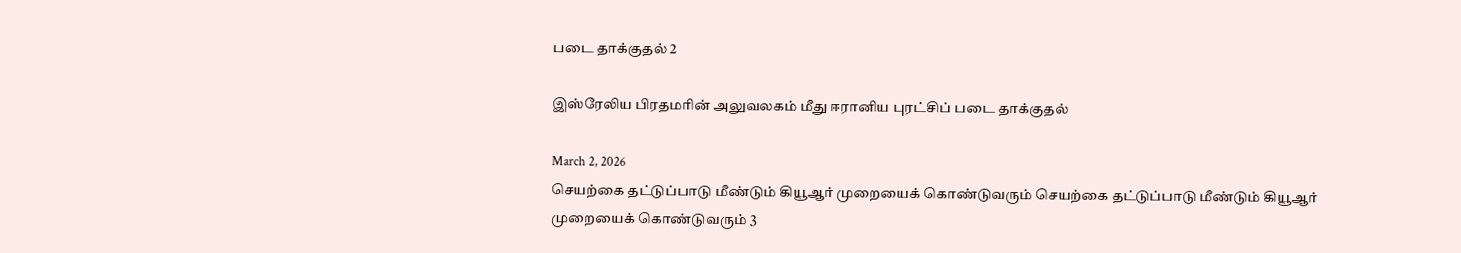படை தாக்குதல் 2

இஸ்ரேலிய பிரதமரின் அலுவலகம் மீது ஈரானிய புரட்சிப் படை தாக்குதல்

March 2, 2026
செயற்கை தட்டுப்பாடு மீண்டும் கியூஆர் முறையைக் கொண்டுவரும் செயற்கை தட்டுப்பாடு மீண்டும் கியூஆர் முறையைக் கொண்டுவரும் 3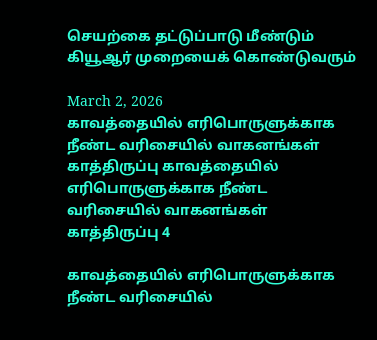செயற்கை தட்டுப்பாடு மீண்டும் கியூஆர் முறையைக் கொண்டுவரும்

March 2, 2026
காவத்தையில் எரிபொருளுக்காக நீண்ட வரிசையில் வாகனங்கள் காத்திருப்பு காவத்தையில் எரிபொருளுக்காக நீண்ட வரிசையில் வாகனங்கள் காத்திருப்பு 4

காவத்தையில் எரிபொருளுக்காக நீண்ட வரிசையில்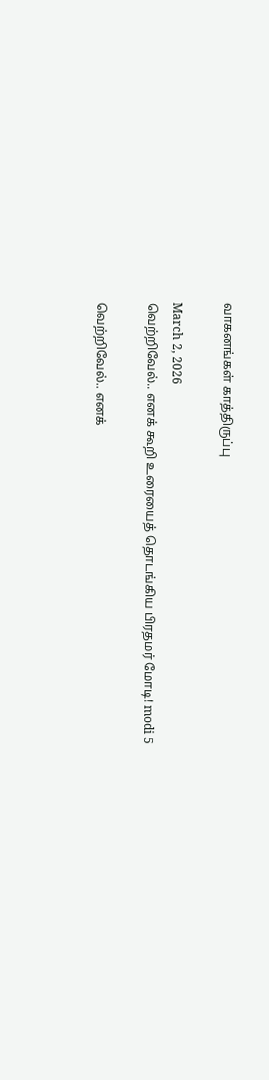வாகனங்கள் காத்திருப்பு

March 2, 2026
வெற்றிவேல்.. எனக் கூறி உரையைத் தொடங்கிய பிரதமர் மோடி! modi 5

வெற்றிவேல்.. எனக்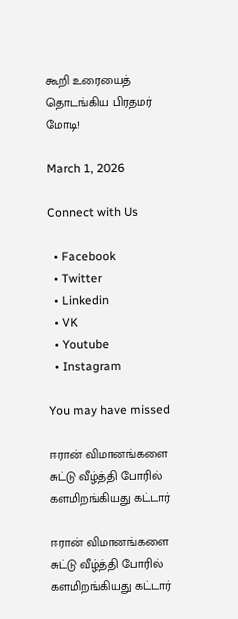கூறி உரையைத் தொடங்கிய பிரதமர் மோடி!

March 1, 2026

Connect with Us

  • Facebook
  • Twitter
  • Linkedin
  • VK
  • Youtube
  • Instagram

You may have missed

ஈரான் விமானங்களை சுட்டு வீழ்த்தி போரில் களமிறங்கியது கட்டார்

ஈரான் விமானங்களை சுட்டு வீழ்த்தி போரில் களமிறங்கியது கட்டார்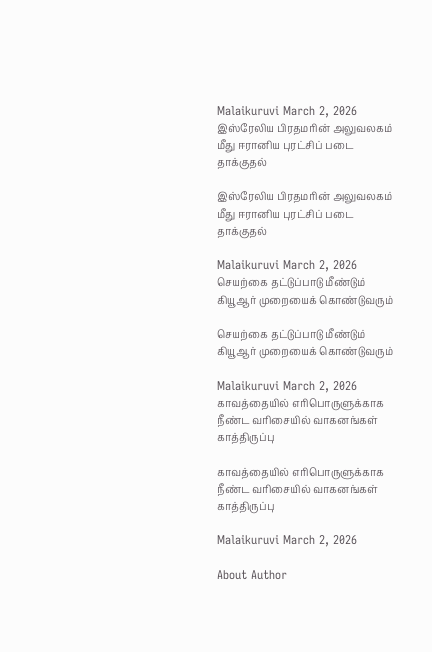Malaikuruvi March 2, 2026
இஸ்ரேலிய பிரதமரின் அலுவலகம் மீது ஈரானிய புரட்சிப் படை தாக்குதல்

இஸ்ரேலிய பிரதமரின் அலுவலகம் மீது ஈரானிய புரட்சிப் படை தாக்குதல்

Malaikuruvi March 2, 2026
செயற்கை தட்டுப்பாடு மீண்டும் கியூஆர் முறையைக் கொண்டுவரும்

செயற்கை தட்டுப்பாடு மீண்டும் கியூஆர் முறையைக் கொண்டுவரும்

Malaikuruvi March 2, 2026
காவத்தையில் எரிபொருளுக்காக நீண்ட வரிசையில் வாகனங்கள் காத்திருப்பு

காவத்தையில் எரிபொருளுக்காக நீண்ட வரிசையில் வாகனங்கள் காத்திருப்பு

Malaikuruvi March 2, 2026

About Author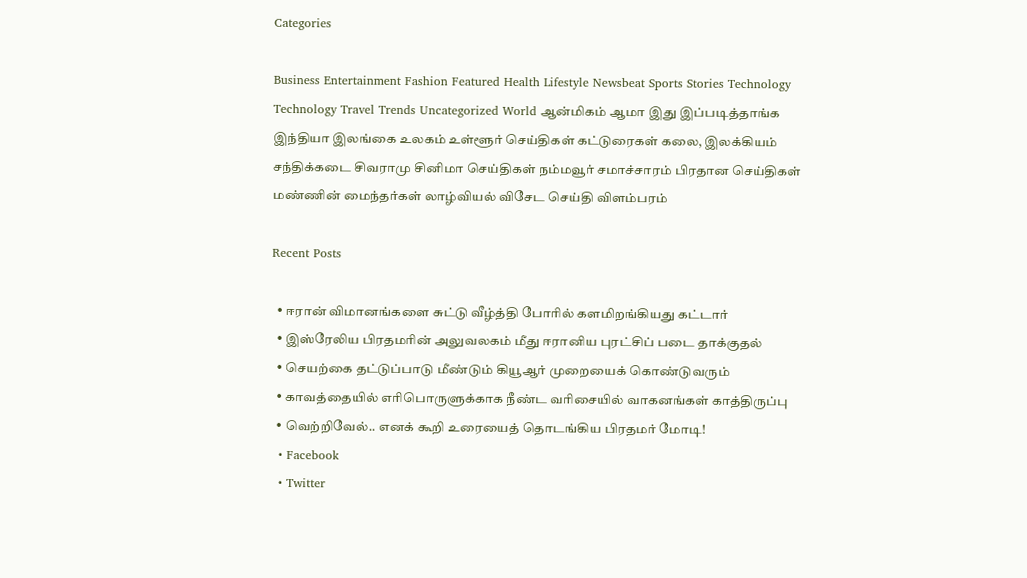Categories

Business Entertainment Fashion Featured Health Lifestyle Newsbeat Sports Stories Technology Technology Travel Trends Uncategorized World ஆன்மிகம் ஆமா இது இப்படித்தாங்க இந்தியா இலங்கை உலகம் உள்ளூர் செய்திகள் கட்டுரைகள் கலை, இலக்கியம் சந்திக்கடை சிவராமு சினிமா செய்திகள் நம்மவூர் சமாச்சாரம் பிரதான செய்திகள் மண்ணின் மைந்தர்கள் லாழ்வியல் விசேட செய்தி விளம்பரம்

Recent Posts

  • ஈரான் விமானங்களை சுட்டு வீழ்த்தி போரில் களமிறங்கியது கட்டார்
  • இஸ்ரேலிய பிரதமரின் அலுவலகம் மீது ஈரானிய புரட்சிப் படை தாக்குதல்
  • செயற்கை தட்டுப்பாடு மீண்டும் கியூஆர் முறையைக் கொண்டுவரும்
  • காவத்தையில் எரிபொருளுக்காக நீண்ட வரிசையில் வாகனங்கள் காத்திருப்பு
  • வெற்றிவேல்.. எனக் கூறி உரையைத் தொடங்கிய பிரதமர் மோடி!
  • Facebook
  • Twitter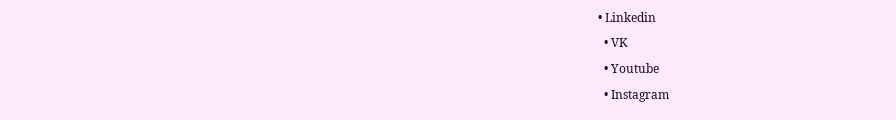• Linkedin
  • VK
  • Youtube
  • Instagram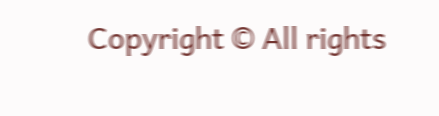Copyright © All rights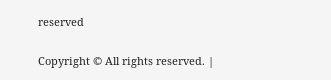reserved

Copyright © All rights reserved. |